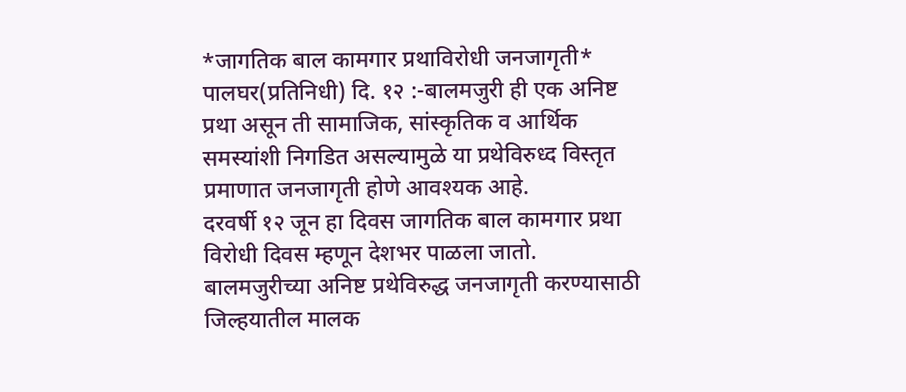*जागतिक बाल कामगार प्रथाविरोधी जनजागृती*
पालघर(प्रतिनिधी) दि. १२ :-बालमजुरी ही एक अनिष्ट प्रथा असून ती सामाजिक, सांस्कृतिक व आर्थिक समस्यांशी निगडित असल्यामुळे या प्रथेविरुध्द विस्तृत प्रमाणात जनजागृती होणे आवश्यक आहे.
दरवर्षी १२ जून हा दिवस जागतिक बाल कामगार प्रथा विरोधी दिवस म्हणून देशभर पाळला जातो. बालमजुरीच्या अनिष्ट प्रथेविरुद्ध जनजागृती करण्यासाठी जिल्हयातील मालक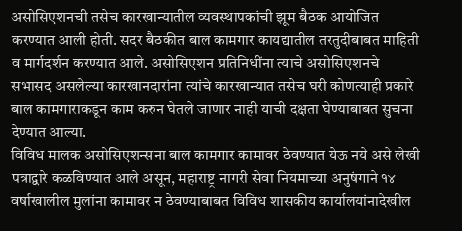असोसिएशनची तसेच कारखान्यातील व्यवस्थापकांची झूम बैठक आयोजित करण्यात आली होती. सदर बैठकीत बाल कामगार कायद्यातील तरतुदीबाबत माहिती व मार्गदर्शन करण्यात आले. असोसिएशन प्रतिनिधींना त्याचे असोसिएशनचे सभासद असलेल्या कारखानदारांना त्यांचे कारखान्यात तसेच घरी कोणत्याही प्रकारे बाल कामगाराकडून काम करुन घेतले जाणार नाही याची दक्षता घेण्याबाबत सुचना देण्यात आल्या.
विविध मालक असोसिएशन्सना बाल कामगार कामावर ठेवण्यात येऊ नये असे लेखी पत्राद्वारे कळविण्यात आले असून, महाराष्ट्र नागरी सेवा नियमाच्या अनुषंगाने १४ वर्षाखालील मुलांना कामावर न ठेवण्याबाबत विविध शासकीय कार्यालयांनादेखील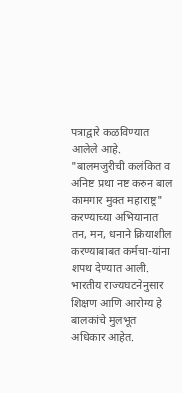पत्राद्वारे कळविण्यात आलेले आहे.
"बालमजुरीची कलंकित व अनिष्ट प्रथा नष्ट करुन बाल कामगार मुक्त महाराष्ट्र" करण्याच्या अभियानात तन, मन, धनाने क्रियाशील करण्याबाबत कर्मचा-यांना शपथ देण्यात आली.
भारतीय राज्यघटनेनुसार शिक्षण आणि आरोग्य हे बालकांचे मुलभूत अधिकार आहेत.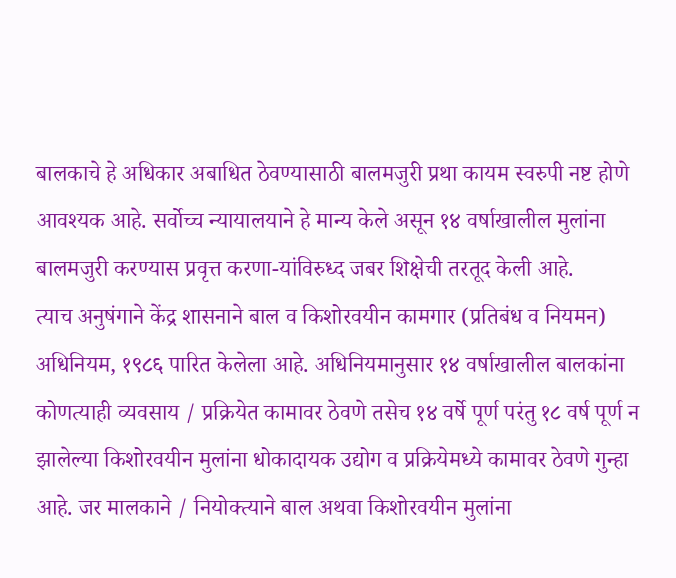बालकाचे हे अधिकार अबाधित ठेवण्यासाठी बालमजुरी प्रथा कायम स्वरुपी नष्ट होणे आवश्यक आहे. सर्वोच्च न्यायालयाने हे मान्य केले असून १४ वर्षाखालील मुलांना बालमजुरी करण्यास प्रवृत्त करणा-यांविरुध्द जबर शिक्षेची तरतूद केली आहे.
त्याच अनुषंगाने केंद्र शासनाने बाल व किशोरवयीन कामगार (प्रतिबंध व नियमन) अधिनियम, १९८६ पारित केलेला आहे. अधिनियमानुसार १४ वर्षाखालील बालकांना कोणत्याही व्यवसाय / प्रक्रियेत कामावर ठेवणे तसेच १४ वर्षे पूर्ण परंतु १८ वर्ष पूर्ण न झालेल्या किशोरवयीन मुलांना धोकादायक उद्योग व प्रक्रियेमध्ये कामावर ठेवणे गुन्हा आहे. जर मालकाने / नियोक्त्याने बाल अथवा किशोरवयीन मुलांना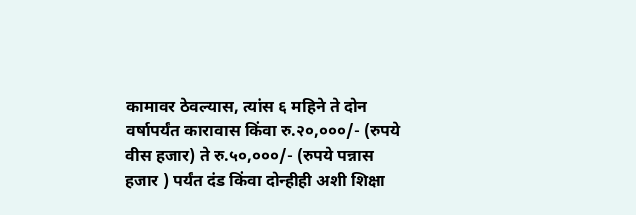कामावर ठेवल्यास, त्यांस ६ महिने ते दोन वर्षापर्यंत कारावास किंवा रु.२०,०००/- (रुपये वीस हजार) ते रु.५०,०००/- (रुपये पन्नास हजार ) पर्यंत दंड किंवा दोन्हीही अशी शिक्षा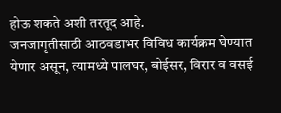होऊ शकते अशी तरतूद आहे.
जनजागृतीसाठी आठवडाभर विविध कार्यक्रम घेण्यात येणार असून, त्यामध्ये पालघर, बोईसर, विरार व वसई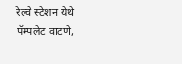रेल्वे स्टेशन येथे पॅम्पलेट वाटणे,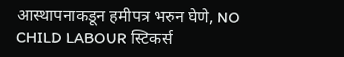आस्थापनाकडून हमीपत्र भरुन घेणे, NO CHILD LABOUR स्टिकर्स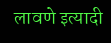लावणे इत्यादी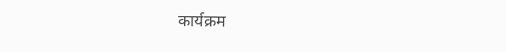कार्यक्रम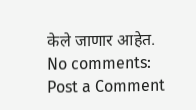केले जाणार आहेत.
No comments:
Post a Comment